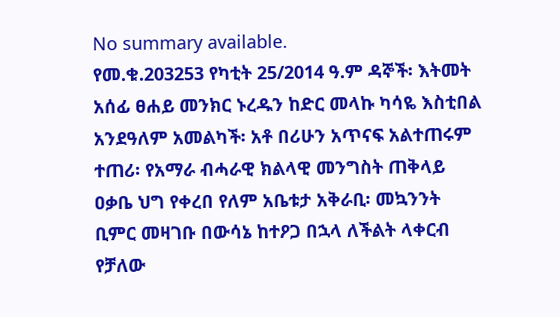No summary available.
የመ.ቁ.203253 የካቲት 25/2014 ዓ.ም ዳኞች፡ እትመት አሰፊ ፀሐይ መንክር ኑረዱን ከድር መላኩ ካሳዬ እስቲበል አንደዓለም አመልካች፡ አቶ በሪሁን አጥናፍ አልተጠሩም ተጠሪ፡ የአማራ ብሓራዊ ክልላዊ መንግስት ጠቅላይ ዐቃቤ ህግ የቀረበ የለም አቤቱታ አቅራቢ፡ መኳንንት ቢምር መዛገቡ በውሳኔ ከተዖጋ በኋላ ለችልት ላቀርብ የቻለው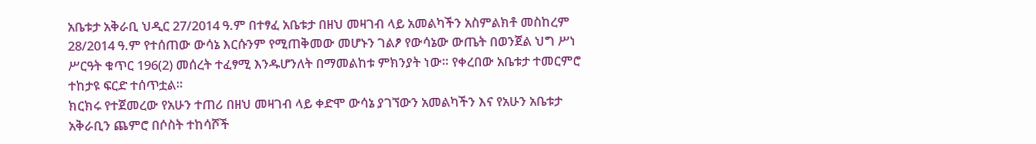አቤቱታ አቅራቢ ህዲር 27/2014 ዓ.ም በተፃፈ አቤቱታ በዘህ መዛገብ ላይ አመልካችን አስምልክቶ መስከረም 28/2014 ዓ.ም የተሰጠው ውሳኔ እርሱንም የሚጠቅመው መሆኑን ገልፆ የውሳኔው ውጤት በወንጀል ህግ ሥነ ሥርዓት ቁጥር 196(2) መሰረት ተፈፃሚ እንዱሆንለት በማመልከቱ ምክንያት ነው። የቀረበው አቤቱታ ተመርምሮ ተከታዩ ፍርድ ተሰጥቷል።
ክርክሩ የተጀመረው የአሁን ተጠሪ በዘህ መዛገብ ላይ ቀድሞ ውሳኔ ያገኘውን አመልካችን እና የአሁን አቤቱታ አቅራቢን ጨምሮ በሶስት ተከሳሾች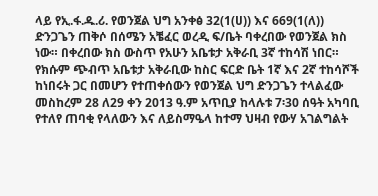ላይ የኢ.ፋ.ዱ.ሪ. የወንጀል ህግ አንቀፅ 32(1(ሀ)) እና 669(1(ለ)) ድንጋጌን ጠቅሶ በሰሜን አቼፈር ወረዲ ፍ/ቤት ባቀረበው የወንጀል ክስ ነው። በቀረበው ክስ ውስጥ የአሁን አቤቱታ አቅራቢ 3ኛ ተከሳሽ ነበር። የክሱም ጭብጥ አቤቱታ አቅራቢው ከስር ፍርድ ቤት 1ኛ እና 2ኛ ተከሳሾች ከነበሩት ጋር በመሆን የተጠቀሰውን የወንጀል ህግ ድንጋጌን ተላልፈው መስከረም 28 ለ29 ቀን 2013 ዓ.ም አጥቢያ ከላሉቱ 7፡30 ሰዓት አካባቢ የተለየ ጠባቂ የላለውን እና ለይስማዔላ ከተማ ህዛብ የውሃ አገልግልት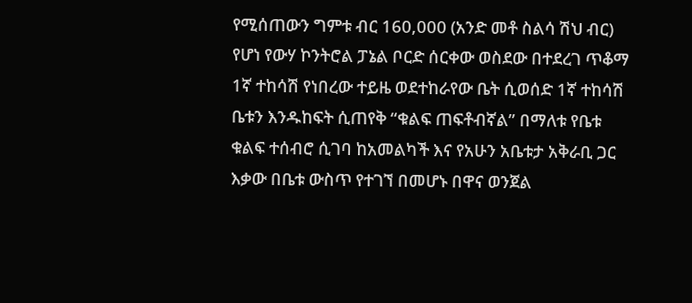የሚሰጠውን ግምቱ ብር 160,000 (አንድ መቶ ስልሳ ሽህ ብር) የሆነ የውሃ ኮንትሮል ፓኔል ቦርድ ሰርቀው ወስደው በተደረገ ጥቆማ 1ኛ ተከሳሽ የነበረው ተይዜ ወደተከራየው ቤት ሲወሰድ 1ኛ ተከሳሽ ቤቱን እንዱከፍት ሲጠየቅ “ቁልፍ ጠፍቶብኛል” በማለቱ የቤቱ ቁልፍ ተሰብሮ ሲገባ ከአመልካች እና የአሁን አቤቱታ አቅራቢ ጋር እቃው በቤቱ ውስጥ የተገኘ በመሆኑ በዋና ወንጀል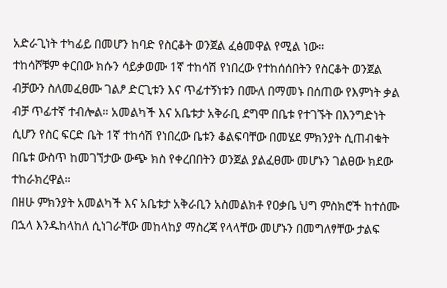አድራጊነት ተካፊይ በመሆን ከባድ የስርቆት ወንጀል ፈፅመዋል የሚል ነው።
ተከሳሾቹም ቀርበው ክሱን ሳይቃወሙ 1ኛ ተከሳሽ የነበረው የተከሰሰበትን የስርቆት ወንጀል ብቻውን ስለመፈፀሙ ገልፆ ድርጊቱን እና ጥፊተኝነቱን በሙለ በማመኑ በሰጠው የእምነት ቃል ብቻ ጥፊተኛ ተብሎል። አመልካች እና አቤቱታ አቅራቢ ደግሞ በቤቱ የተገኙት በእንግድነት ሲሆን የስር ፍርድ ቤት 1ኛ ተከሳሽ የነበረው ቤቱን ቆልፍባቸው በመሄደ ምክንያት ሲጠብቁት በቤቱ ውስጥ ከመገኘታው ውጭ ክስ የቀረበበትን ወንጀል ያልፈፀሙ መሆኑን ገልፀው ክደው ተከራክረዋል።
በዘሁ ምክንያት አመልካች እና አቤቱታ አቅራቢን አስመልክቶ የዐቃቤ ህግ ምስክሮች ከተሰሙ በኋላ እንዱከላከለ ሲነገራቸው መከላከያ ማስረጃ የላላቸው መሆኑን በመግለፃቸው ታልፍ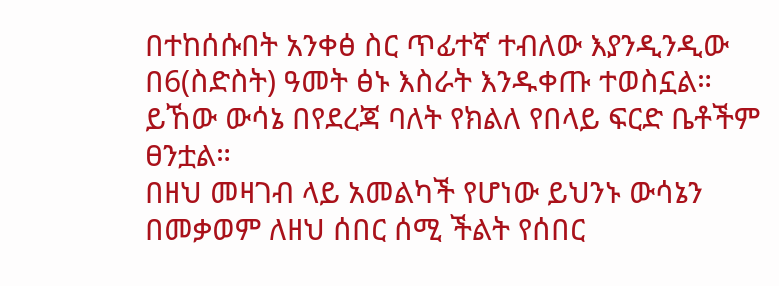በተከሰሱበት አንቀፅ ስር ጥፊተኛ ተብለው እያንዲንዲው በ6(ስድስት) ዓመት ፅኑ እስራት እንዱቀጡ ተወስኗል። ይኸው ውሳኔ በየደረጃ ባለት የክልለ የበላይ ፍርድ ቤቶችም ፀንቷል።
በዘህ መዛገብ ላይ አመልካች የሆነው ይህንኑ ውሳኔን በመቃወም ለዘህ ሰበር ሰሚ ችልት የሰበር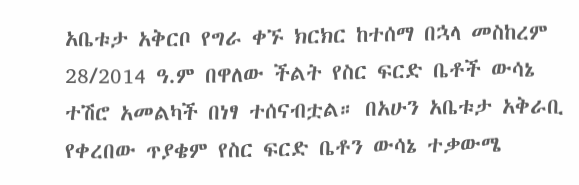አቤቱታ አቅርቦ የግራ ቀኙ ክርክር ከተሰማ በኋላ መስከረም 28/2014 ዓ.ም በዋለው ችልት የስር ፍርድ ቤቶች ውሳኔ ተሽሮ አመልካች በነፃ ተሰናብቷል። በአሁን አቤቱታ አቅራቢ የቀረበው ጥያቄም የስር ፍርድ ቤቶን ውሳኔ ተቃውሜ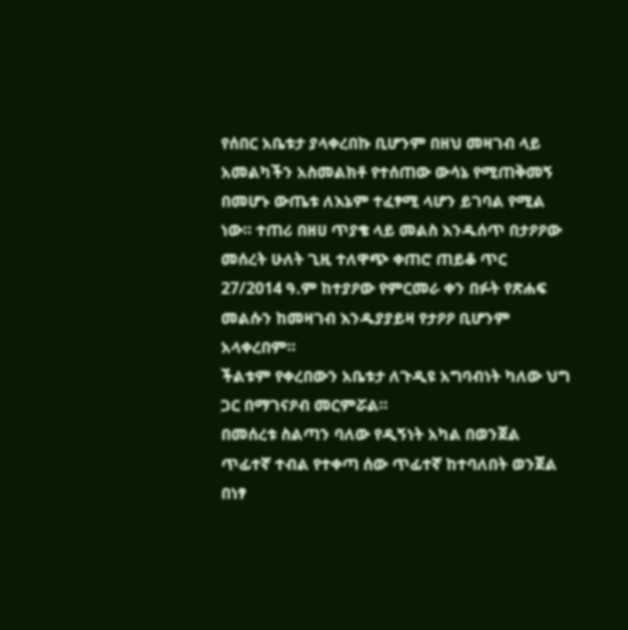የሰበር አቤቱታ ያላቀረበኩ ቢሆንም በዘህ መዛገብ ላይ አመልካችን አስመልክቶ የተሰጠው ውሳኔ የሚጠቅመኝ በመሆኑ ውጤቱ ለእኔም ተፈፃሚ ላሆን ይገባል የሚል ነው። ተጠሪ በዘሀ ጥያቄ ላይ መልስ እንዱሰጥ በታዖዖው መሰረት ሁለት ጊዚ ተለዋጭ ቀጠሮ ጠይቆ ጥር 27/2014 ዓ.ም ከተያዖው የምርመራ ቀን በፉት የጽሐፍ መልሱን ከመዛገብ እንዱያያይዛ የታዖዖ ቢሆንም አላቀረበም።
ችልቱም የቀረበውን አቤቱታ ለጉዲዩ አግባብነት ካለው ህግ ጋር በማገናዖብ መርምሯል።
በመሰረቱ ስልጣን ባለው የዲኝነት አካል በወንጀል ጥፊተኛ ተብል የተቀጣ ሰው ጥፊተኛ ከተባለበት ወንጀል በነፃ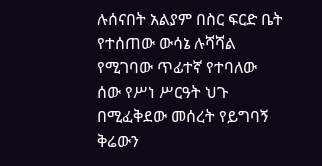ሉሰናበት አልያም በስር ፍርድ ቤት የተሰጠው ውሳኔ ሉሻሻል የሚገባው ጥፊተኛ የተባለው ሰው የሥነ ሥርዓት ህጉ በሚፈቅደው መሰረት የይግባኝ ቅሬውን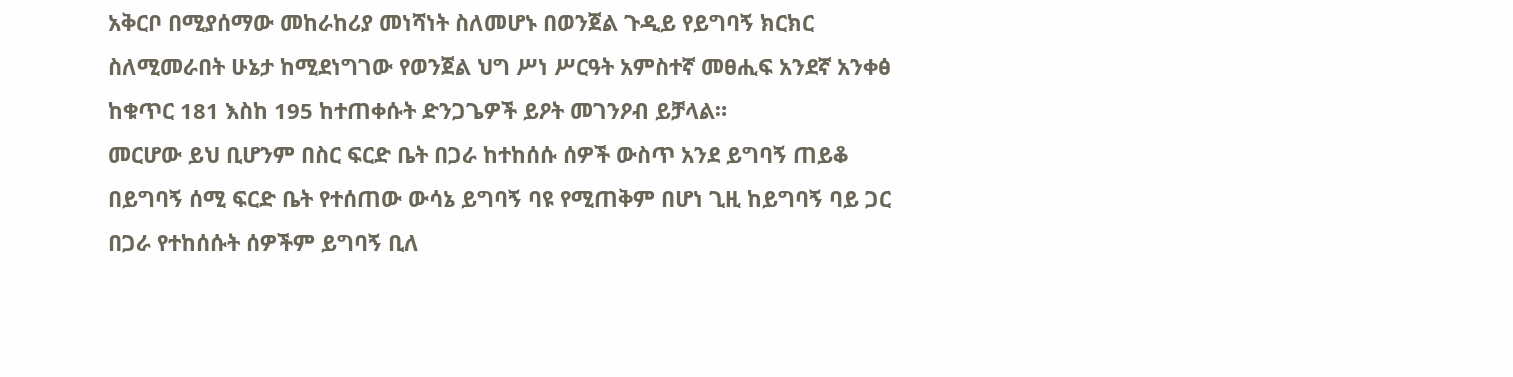አቅርቦ በሚያሰማው መከራከሪያ መነሻነት ስለመሆኑ በወንጀል ጉዲይ የይግባኝ ክርክር ስለሚመራበት ሁኔታ ከሚደነግገው የወንጀል ህግ ሥነ ሥርዓት አምስተኛ መፀሒፍ አንደኛ አንቀፅ ከቁጥር 181 እስከ 195 ከተጠቀሱት ድንጋጌዎች ይዖት መገንዖብ ይቻላል።
መርሆው ይህ ቢሆንም በስር ፍርድ ቤት በጋራ ከተከሰሱ ሰዎች ውስጥ አንደ ይግባኝ ጠይቆ በይግባኝ ሰሚ ፍርድ ቤት የተሰጠው ውሳኔ ይግባኝ ባዩ የሚጠቅም በሆነ ጊዚ ከይግባኝ ባይ ጋር በጋራ የተከሰሱት ሰዎችም ይግባኝ ቢለ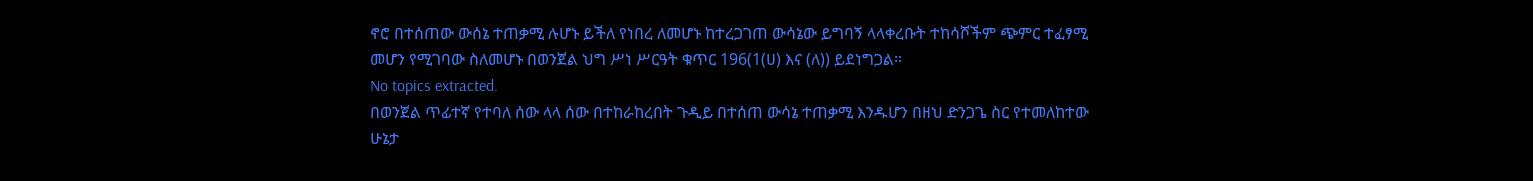ኖሮ በተሰጠው ውሰኔ ተጠቃሚ ሉሆኑ ይችለ የነበረ ለመሆኑ ከተረጋገጠ ውሳኔው ይግባኝ ላላቀረቡት ተከሳሾችም ጭምር ተፈፃሚ መሆን የሚገባው ስለመሆኑ በወንጀል ህግ ሥነ ሥርዓት ቁጥር 196(1(ሀ) እና (ለ)) ይደነግጋል።
No topics extracted.
በወንጀል ጥፊተኛ የተባለ ሰው ላላ ሰው በተከራከረበት ጉዲይ በተሰጠ ውሳኔ ተጠቃሚ እንዱሆን በዘህ ድንጋጌ ስር የተመለከተው ሁኔታ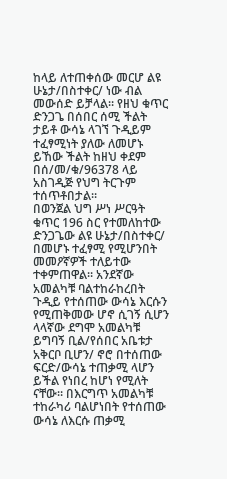ከላይ ለተጠቀሰው መርሆ ልዩ ሁኔታ/በስተቀር/ ነው ብል መውሰድ ይቻላል። የዘህ ቁጥር ድንጋጌ በሰበር ሰሚ ችልት ታይቶ ውሳኔ ላገኘ ጉዲይም ተፈፃሚነት ያለው ለመሆኑ ይኸው ችልት ከዘህ ቀደም በሰ/መ/ቁ/96378 ላይ አስገዲጅ የህግ ትርጉም ተሰጥቶበታል።
በወንጀል ህግ ሥነ ሥርዓት ቁጥር 196 ስር የተመለከተው ድንጋጌው ልዩ ሁኔታ/በስተቀር/ በመሆኑ ተፈፃሚ የሚሆንበት መመዖኛዎች ተለይተው ተቀምጠዋል። አንደኛው አመልካቹ ባልተከራከረበት ጉዲይ የተሰጠው ውሳኔ እርሱን የሚጠቅመው ሆኖ ሲገኝ ሲሆን ላላኛው ደግሞ አመልካቹ ይግባኝ ቢል/የሰበር አቤቱታ አቅርቦ ቢሆን/ ኖሮ በተሰጠው ፍርድ/ውሳኔ ተጠቃሚ ላሆን ይችል የነበረ ከሆነ የሚለት ናቸው። በእርግጥ አመልካቹ ተከራካሪ ባልሆነበት የተሰጠው ውሳኔ ለእርሱ ጠቃሚ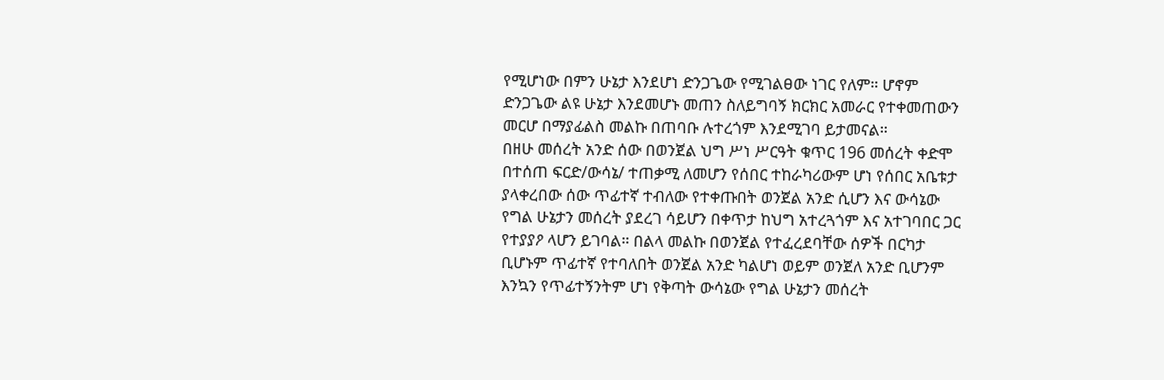የሚሆነው በምን ሁኔታ እንደሆነ ድንጋጌው የሚገልፀው ነገር የለም። ሆኖም ድንጋጌው ልዩ ሁኔታ እንደመሆኑ መጠን ስለይግባኝ ክርክር አመራር የተቀመጠውን መርሆ በማያፊልስ መልኩ በጠባቡ ሉተረጎም እንደሚገባ ይታመናል።
በዘሁ መሰረት አንድ ሰው በወንጀል ህግ ሥነ ሥርዓት ቁጥር 196 መሰረት ቀድሞ በተሰጠ ፍርድ/ውሳኔ/ ተጠቃሚ ለመሆን የሰበር ተከራካሪውም ሆነ የሰበር አቤቱታ ያላቀረበው ሰው ጥፊተኛ ተብለው የተቀጡበት ወንጀል አንድ ሲሆን እና ውሳኔው የግል ሁኔታን መሰረት ያደረገ ሳይሆን በቀጥታ ከህግ አተረጓጎም እና አተገባበር ጋር የተያያዖ ላሆን ይገባል። በልላ መልኩ በወንጀል የተፈረደባቸው ሰዎች በርካታ ቢሆኑም ጥፊተኛ የተባለበት ወንጀል አንድ ካልሆነ ወይም ወንጀለ አንድ ቢሆንም እንኳን የጥፊተኝንትም ሆነ የቅጣት ውሳኔው የግል ሁኔታን መሰረት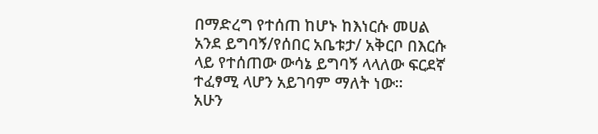በማድረግ የተሰጠ ከሆኑ ከእነርሱ መሀል አንደ ይግባኝ/የሰበር አቤቱታ/ አቅርቦ በእርሱ ላይ የተሰጠው ውሳኔ ይግባኝ ላላለው ፍርደኛ ተፈፃሚ ላሆን አይገባም ማለት ነው።
አሁን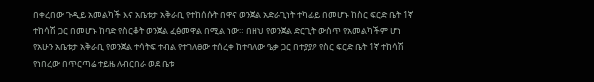በቀረበው ጉዲይ አመልካች እና አቤቱታ አቅራቢ የተከሰሱት በዋና ወንጀል አድራጊነት ተካፊይ በመሆኑ ከስር ፍርድ ቤት 1ኛ ተከሳሽ ጋር በመሆኑ ከባድ የስርቆት ወንጀል ፈፅመዋል በሚል ነው። በዘህ የወንጀል ድርጊት ውስጥ የአመልካችም ሆነ የአሁን አቤቱታ አቅራቢ የወንጀል ተሳትፍ ተብል የተገለፀው ተሰረቀ ከተባለው ዔቃ ጋር በተያያዖ የስር ፍርድ ቤት 1ኛ ተከሳሽ የነበረው በጥርጣሬ ተይዜ ለብርበራ ወደ ቤቱ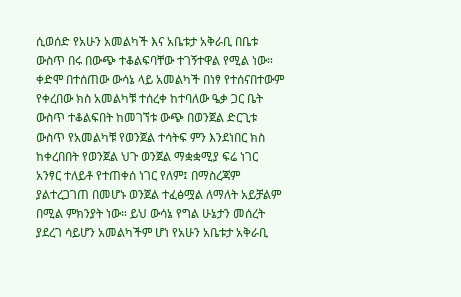ሲወሰድ የአሁን አመልካች እና አቤቱታ አቅራቢ በቤቱ ውስጥ በሩ በውጭ ተቆልፍባቸው ተገኝተዋል የሚል ነው። ቀድሞ በተሰጠው ውሳኔ ላይ አመልካች በነፃ የተሰናበተውም የቀረበው ክስ አመልካቹ ተሰረቀ ከተባለው ዔቃ ጋር ቤት ውስጥ ተቆልፍበት ከመገኘቱ ውጭ በወንጀል ድርጊቱ ውስጥ የአመልካቹ የወንጀል ተሳትፍ ምን እንደነበር ክስ ከቀረበበት የወንጀል ህጉ ወንጀል ማቋቋሚያ ፍሬ ነገር አንፃር ተለይቶ የተጠቀሰ ነገር የለም፤ በማስረጃም ያልተረጋገጠ በመሆኑ ወንጀል ተፈፅሟል ለማለት አይቻልም በሚል ምክንያት ነው። ይህ ውሳኔ የግል ሁኔታን መሰረት ያደረገ ሳይሆን አመልካችም ሆነ የአሁን አቤቱታ አቅራቢ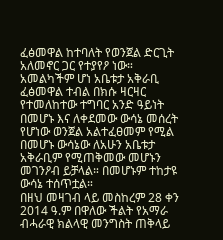ፈፅመዋል ከተባለት የወንጀል ድርጊት አለመኖር ጋር የተያየዖ ነው። አመልካችም ሆነ አቤቱታ አቅራቢ ፈፅመዋል ተብል በክሱ ዛርዛር የተመለከተው ተግባር አንድ ዓይነት በመሆኑ እና ለቀደመው ውሳኔ መሰረት የሆነው ወንጀል አልተፈፀመም የሚል በመሆኑ ውሳኔው ለአሁን አቤቱታ አቅራቢም የሚጠቅመው መሆኑን መገንዖብ ይቻላል። በመሆኑም ተከታዩ ውሳኔ ተሰጥቷል።
በዘህ መዛገብ ላይ መስከረም 28 ቀን 2014 ዓ.ም በዋለው ችልት የአማራ ብሓራዊ ክልላዊ መንግስት ጠቅላይ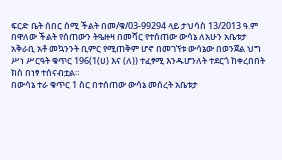ፍርድ ቤት ሰበር ሰሚ ችልት በመ/ቁ/03-99294 ላይ ታህሳስ 13/2013 ዓ.ም በዋለው ችልት የሰጠውን ትዔዙዛ በመሻር የተሰጠው ውሳኔ ለአሁን አቤቱታ አቅራቢ አቶ መኳንንት ቢምር የሚጠቅም ሆኖ በመገኘቱ ውሳኔው በወንጀል ህግ ሥነ ሥርዓት ቁጥር 196(1(ሀ) እና (ለ)) ተፈፃሚ እንዱሆንለት ተደርጎ ከቀረበበት ክስ በነፃ ተሰናብቷል።
በውሳኔ ተራ ቁጥር 1 ስር በተሰጠው ውሳኔ መሰረት አቤቱታ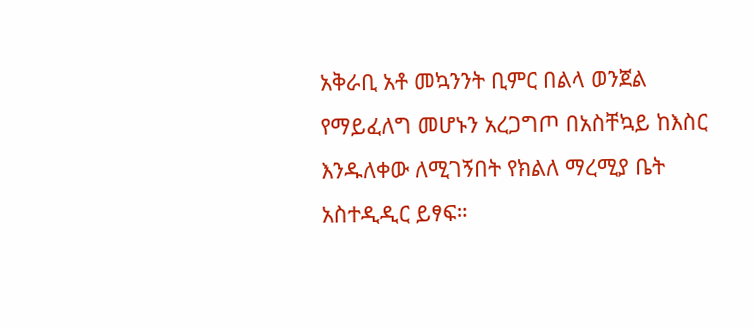አቅራቢ አቶ መኳንንት ቢምር በልላ ወንጀል የማይፈለግ መሆኑን አረጋግጦ በአስቸኳይ ከእስር እንዱለቀው ለሚገኝበት የክልለ ማረሚያ ቤት አስተዲዲር ይፃፍ።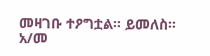መዛገቡ ተዖግቷል። ይመለስ።
አ/መ